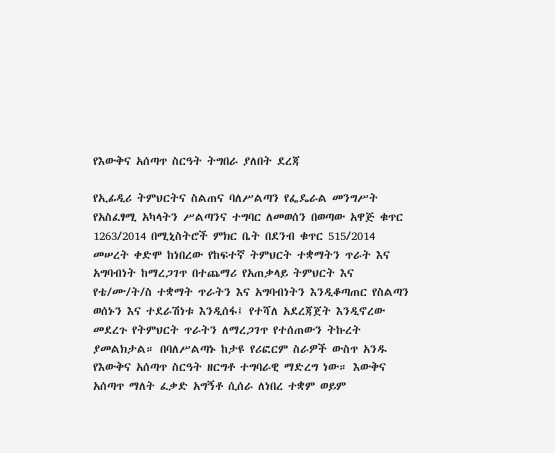የእውቅና አሰጣጥ ስርዓት ትግበራ ያለበት ደረጃ

የኢፊዲሪ ትምህርትና ስልጠና ባለሥልጣን የፌዴራል መንግሥት የአስፈፃሚ አካላትን ሥልጣንና ተግባር ለመወሰን በወጣው አዋጅ ቁጥር 1263/2014 በሚኒስትሮች ምክር ቤት በደንብ ቁጥር 515/2014 መሠረት ቀድሞ ከነበረው የከፍተኛ ትምህርት ተቋማትን ጥራት እና አግባብነት ከማረጋገጥ በተጨማሪ የአጠቃላይ ትምህርት እና የቴ/ሙ/ት/ስ ተቋማት ጥራትን እና አግባብነትን እንዲቆጣጠር የስልጣን ወሰኑን እና ተደራሽነቱ እንዲሰፋ፤ የተሻለ አደረጃጀት እንዲኖረው መደረጉ የትምህርት ጥራትን ለማረጋገጥ የተሰጠውን ትኩረት ያመልክታል። በባለሥልጣኑ ከታዩ የሪፎርም ስራዎች ውስጥ አንዱ የእውቅና አሰጣጥ ስርዓት ዘርግቶ ተግባራዊ ማድረግ ነው። እውቅና አሰጣጥ ማለት ፈቃድ አግኝቶ ሲሰራ ለነበረ ተቋም ወይም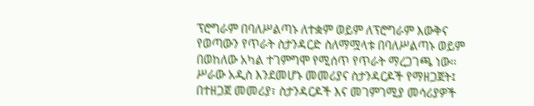ፕሮግራም በባለሥልጣኑ ለተቋም ወይም ለፕሮግራም እውቅና የወጣውን የጥራት ስታንዳርድ ስለማሟላቱ በባለሥልጣኑ ወይም በወከለው አካል ተገምግሞ የሚሰጥ የጥራት ማረጋገጫ ነው፡፡ ሥራው አዲስ እንደመሆኑ መመሪያና ስታንዳርዶች የማዘጋጀት፤ በተዘጋጀ መመሪያ፣ ስታንዳርዶች እና መገምገሚያ መሳሪያዎች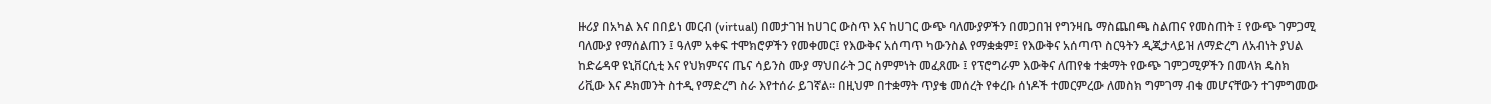ዙሪያ በአካል እና በበይነ መርብ (virtual) በመታገዝ ከሀገር ውስጥ እና ከሀገር ውጭ ባለሙያዎችን በመጋበዝ የግንዛቤ ማስጨበጫ ስልጠና የመስጠት ፤ የውጭ ገምጋሚ ባለሙያ የማሰልጠን ፤ ዓለም አቀፍ ተሞክሮዎችን የመቀመር፤ የእውቅና አሰጣጥ ካውንስል የማቋቋም፤ የእውቅና አሰጣጥ ስርዓትን ዲጂታላይዝ ለማድረግ ለአብነት ያህል ከድሬዳዋ ዩኒቨርሲቲ እና የህክምናና ጤና ሳይንስ ሙያ ማህበራት ጋር ስምምነት መፈጸሙ ፤ የፕሮግራም እውቅና ለጠየቁ ተቋማት የውጭ ገምጋሚዎችን በመላክ ዴስክ ሪቪው እና ዶክመንት ስተዲ የማድረግ ስራ እየተሰራ ይገኛል፡፡ በዚህም በተቋማት ጥያቄ መሰረት የቀረቡ ሰነዶች ተመርምረው ለመስክ ግምገማ ብቁ መሆናቸውን ተገምግመው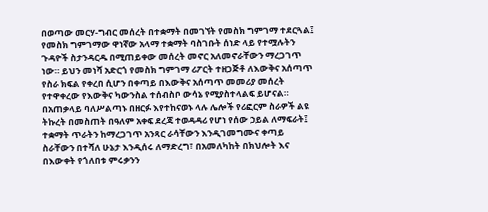በወጣው መርሃ-ግብር መሰረት በተቋማት በመገኘት የመስክ ግምገማ ተደርጓል፤ የመስክ ግምገማው ዋነኛው አላማ ተቋማት ባስገቡት ሰነድ ላይ የተሟሉትን ጉዳዮች ስታንዳርዱ በሚጠይቀው መሰረት መኖር አለመኖራቸውን ማረጋገጥ ነው። ይህን መነሻ አድርጎ የመስክ ግምገማ ሪፖርት ተዘጋጅቶ ለእውቅና አሰጣጥ የስራ ክፍል የቀረበ ሲሆን በቀጣይ በእውቅና አሰጣጥ መመሪያ መሰረት የተዋቀረው የእውቅና ካውንስል ተሰብስቦ ውሳኔ የሚያስተላልፍ ይሆናል። በአጠቃላይ ባለሥልጣኑ በዘርፉ እየተከናወኑ ላሉ ሌሎች የሪፎርም ስራዎች ልዩ ትኩረት በመስጠት በዓለም አቀፍ ደረጃ ተወዳዳሪ የሆነ የሰው ኃይል ለማፍራት፤ ተቋማት ጥራትን ከማረጋገጥ አንጻር ራሳቸውን እንዲገመግሙና ቀጣይ ስራቸውን በተሻለ ሁኔታ እንዲሰሩ ለማድረግ፣ በአመለካከት በክህሎት እና በእውቀት የጎለበቱ ምሩቃንን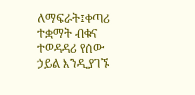ለማፍራት፤ቀጣሪ ተቋማት ብቁና ተወዳዳሪ የሰው ኃይል እንዲያገኙ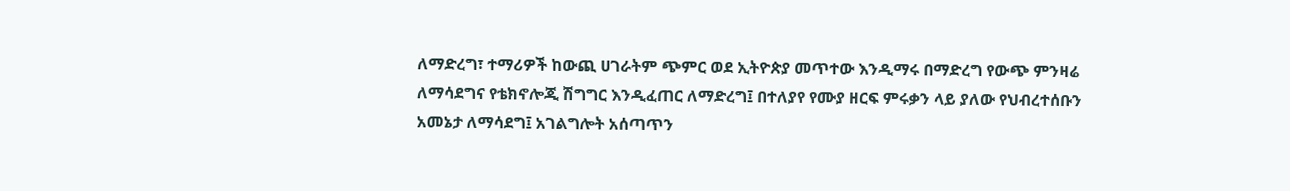ለማድረግ፣ ተማሪዎች ከውጪ ሀገራትም ጭምር ወደ ኢትዮጵያ መጥተው እንዲማሩ በማድረግ የውጭ ምንዛሬ ለማሳደግና የቴክኖሎጂ ሽግግር እንዲፈጠር ለማድረግ፤ በተለያየ የሙያ ዘርፍ ምሩቃን ላይ ያለው የህብረተሰቡን አመኔታ ለማሳደግ፤ አገልግሎት አሰጣጥን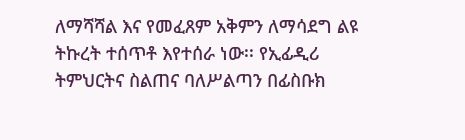ለማሻሻል እና የመፈጸም አቅምን ለማሳደግ ልዩ ትኩረት ተሰጥቶ እየተሰራ ነው፡፡ የኢፊዲሪ ትምህርትና ስልጠና ባለሥልጣን በፊስቡክ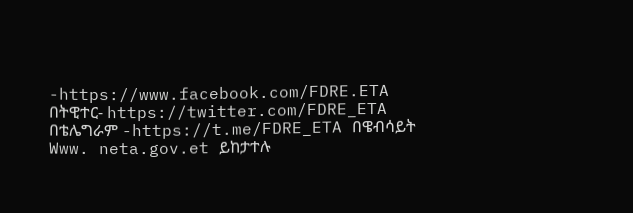-https://www.facebook.com/FDRE.ETA በትዊተር- https://twitter.com/FDRE_ETA በቴሌግራም -https://t.me/FDRE_ETA በዌብሳይት Www. neta.gov.et ይከታተሉ